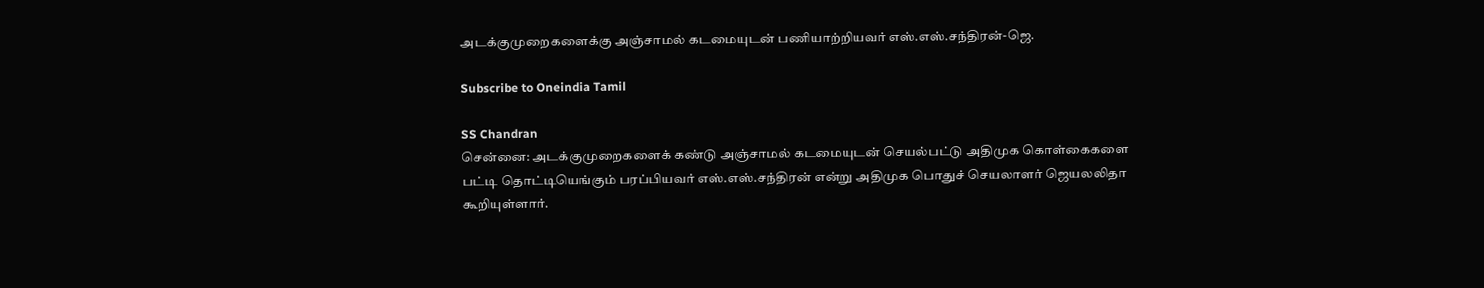அடக்குமுறைகளைக்கு அஞ்சாமல் கடமையுடன் பணியாற்றியவர் எஸ்.எஸ்.சந்திரன்-ஜெ.

Subscribe to Oneindia Tamil

SS Chandran
சென்னை: அடக்குமுறைகளைக் கண்டு அஞ்சாமல் கடமையுடன் செயல்பட்டு அதிமுக கொள்கைகளை பட்டி தொட்டியெங்கும் பரப்பியவர் எஸ்.எஸ்.சந்திரன் என்று அதிமுக பொதுச் செயலாளர் ஜெயலலிதா கூறியுள்ளார்.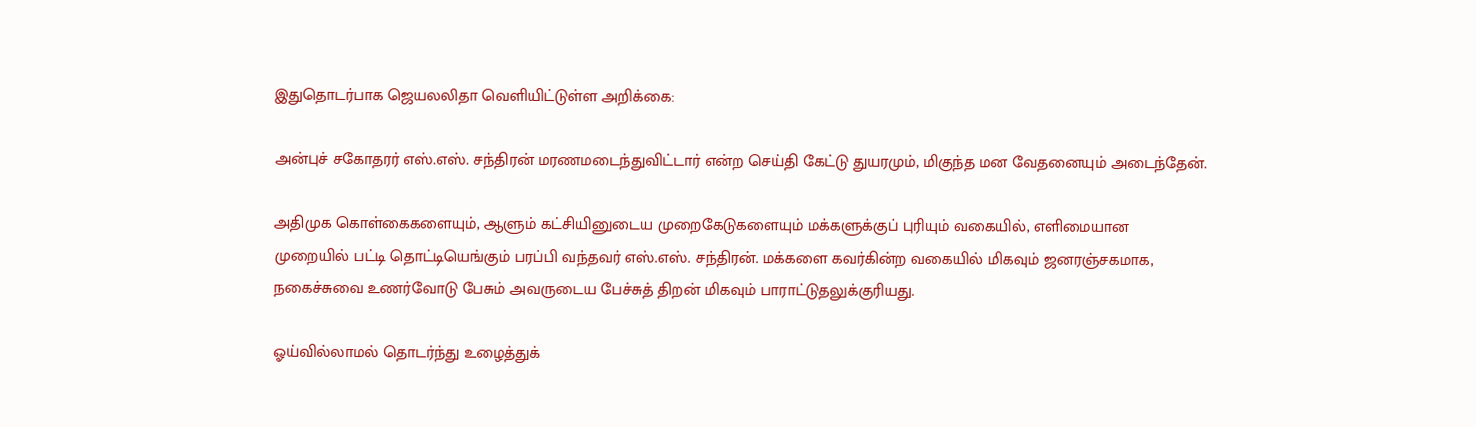இதுதொடர்பாக ஜெயலலிதா வெளியிட்டுள்ள அறிக்கை:

அன்புச் சகோதரர் எஸ்.எஸ். சந்திரன் மரணமடைந்துவிட்டார் என்ற செய்தி கேட்டு துயரமும், மிகுந்த மன வேதனையும் அடைந்தேன்.

அதிமுக கொள்கைகளையும், ஆளும் கட்சியினுடைய முறைகேடுகளையும் மக்களுக்குப் புரியும் வகையில், எளிமையான முறையில் பட்டி தொட்டியெங்கும் பரப்பி வந்தவர் எஸ்.எஸ். சந்திரன். மக்களை கவர்கின்ற வகையில் மிகவும் ஜனரஞ்சகமாக, நகைச்சுவை உணர்வோடு பேசும் அவருடைய பேச்சுத் திறன் மிகவும் பாராட்டுதலுக்குரியது.

ஓய்வில்லாமல் தொடர்ந்து உழைத்துக்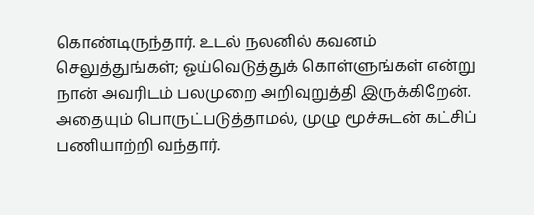கொண்டிருந்தார். உடல் நலனில் கவனம் செலுத்துங்கள்; ஓய்வெடுத்துக் கொள்ளுங்கள் என்று நான் அவரிடம் பலமுறை அறிவுறுத்தி இருக்கிறேன். அதையும் பொருட்படுத்தாமல், முழு மூச்சுடன் கட்சிப் பணியாற்றி வந்தார்.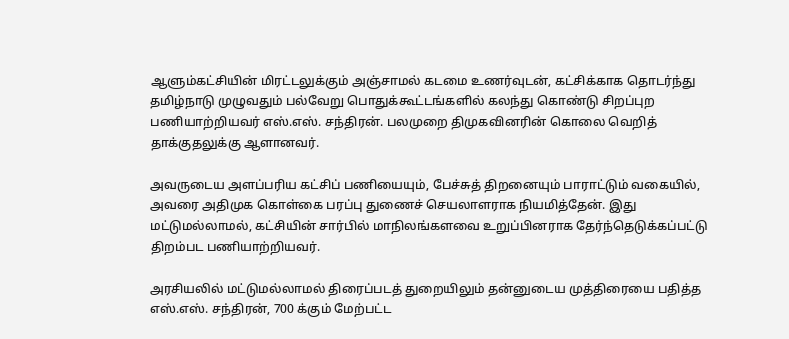ஆளும்கட்சியின் மிரட்டலுக்கும் அஞ்சாமல் கடமை உணர்வுடன், கட்சிக்காக தொடர்ந்து தமிழ்நாடு முழுவதும் பல்வேறு பொதுக்கூட்டங்களில் கலந்து கொண்டு சிறப்புற பணியாற்றியவர் எஸ்.எஸ். சந்திரன். பலமுறை திமுகவினரின் கொலை வெறித் தாக்குதலுக்கு ஆளானவர்.

அவருடைய அளப்பரிய கட்சிப் பணியையும், பேச்சுத் திறனையும் பாராட்டும் வகையில், அவரை அதிமுக கொள்கை பரப்பு துணைச் செயலாளராக நியமித்தேன். இது மட்டுமல்லாமல், கட்சியின் சார்பில் மாநிலங்களவை உறுப்பினராக தேர்ந்தெடுக்கப்பட்டு திறம்பட பணியாற்றியவர்.

அரசியலில் மட்டுமல்லாமல் திரைப்படத் துறையிலும் தன்னுடைய முத்திரையை பதித்த எஸ்.எஸ். சந்திரன், 700 க்கும் மேற்பட்ட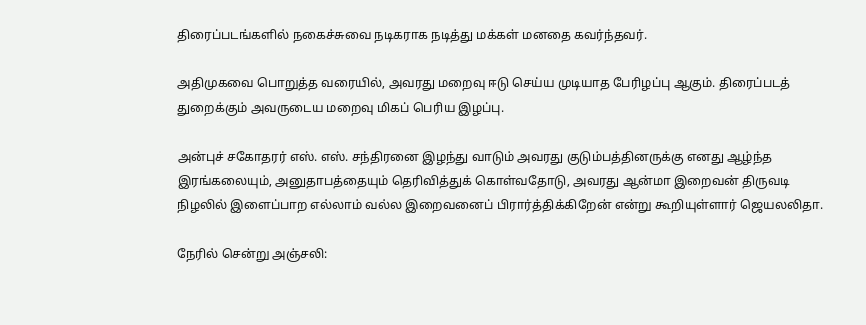திரைப்படங்களில் நகைச்சுவை நடிகராக நடித்து மக்கள் மனதை கவர்ந்தவர்.

அதிமுகவை பொறுத்த வரையில், அவரது மறைவு ஈடு செய்ய முடியாத பேரிழப்பு ஆகும். திரைப்படத் துறைக்கும் அவருடைய மறைவு மிகப் பெரிய இழப்பு.

அன்புச் சகோதரர் எஸ். எஸ். சந்திரனை இழந்து வாடும் அவரது குடும்பத்தினருக்கு எனது ஆழ்ந்த இரங்கலையும், அனுதாபத்தையும் தெரிவித்துக் கொள்வதோடு, அவரது ஆன்மா இறைவன் திருவடி நிழலில் இளைப்பாற எல்லாம் வல்ல இறைவனைப் பிரார்த்திக்கிறேன் என்று கூறியுள்ளார் ஜெயலலிதா.

நேரில் சென்று அஞ்சலி: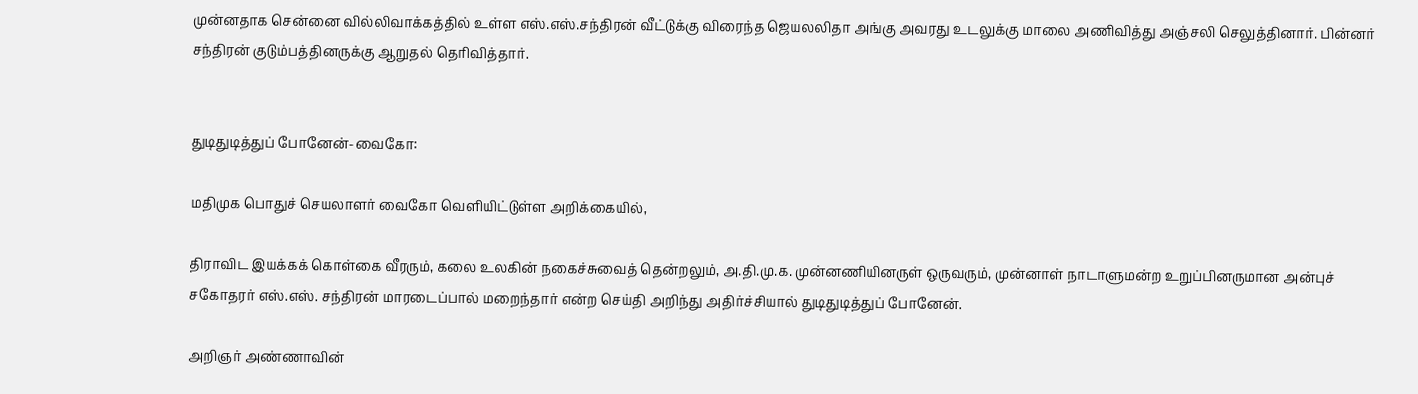முன்னதாக சென்னை வில்லிவாக்கத்தில் உள்ள எஸ்.எஸ்.சந்திரன் வீட்டுக்கு விரைந்த ஜெயலலிதா அங்கு அவரது உடலுக்கு மாலை அணிவித்து அஞ்சலி செலுத்தினார். பின்னர் சந்திரன் குடும்பத்தினருக்கு ஆறுதல் தெரிவித்தார்.


துடிதுடித்துப் போனேன்-வைகோ:

மதிமுக பொதுச் செயலாளர் வைகோ வெளியிட்டுள்ள அறிக்கையில்,

திராவிட இயக்கக் கொள்கை வீரரும், கலை உலகின் நகைச்சுவைத் தென்றலும், அ.தி.மு.க. முன்னணியினருள் ஒருவரும், முன்னாள் நாடாளுமன்ற உறுப்பினருமான அன்புச் சகோதரர் எஸ்.எஸ். சந்திரன் மாரடைப்பால் மறைந்தார் என்ற செய்தி அறிந்து அதிர்ச்சியால் துடிதுடித்துப் போனேன்.

அறிஞர் அண்ணாவின்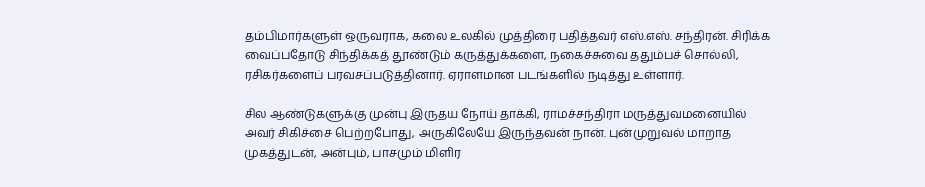தம்பிமார்களுள் ஒருவராக, கலை உலகில் முத்திரை பதித்தவர் எஸ்.எஸ். சந்திரன். சிரிக்க வைப்பதோடு சிந்திக்கத் தூண்டும் கருத்துக்களை, நகைச்சுவை ததும்பச் சொல்லி, ரசிகர்களைப் பரவசப்படுத்தினார். ஏராளமான படங்களில் நடித்து உள்ளார்.

சில ஆண்டுகளுக்கு முன்பு இருதய நோய் தாக்கி, ராமச்சந்திரா மருத்துவமனையில் அவர் சிகிச்சை பெற்றபோது, அருகிலேயே இருந்தவன் நான். புன்முறுவல் மாறாத முகத்துடன், அன்பும், பாசமும் மிளிர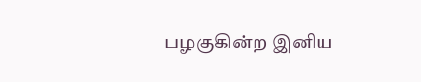பழகுகின்ற இனிய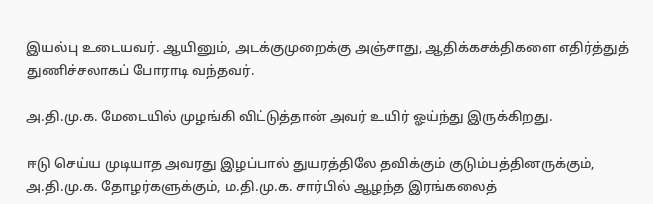இயல்பு உடையவர். ஆயினும், அடக்குமுறைக்கு அஞ்சாது, ஆதிக்கசக்திகளை எதிர்த்துத் துணிச்சலாகப் போராடி வந்தவர்.

அ.தி.மு.க. மேடையில் முழங்கி விட்டுத்தான் அவர் உயிர் ஓய்ந்து இருக்கிறது.

ஈடு செய்ய முடியாத அவரது இழப்பால் துயரத்திலே தவிக்கும் குடும்பத்தினருக்கும், அ.தி.மு.க. தோழர்களுக்கும், ம.தி.மு.க. சார்பில் ஆழந்த இரங்கலைத்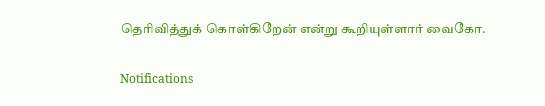தெரிவித்துக் கொள்கிறேன் என்று கூறியுள்ளார் வைகோ.

Notifications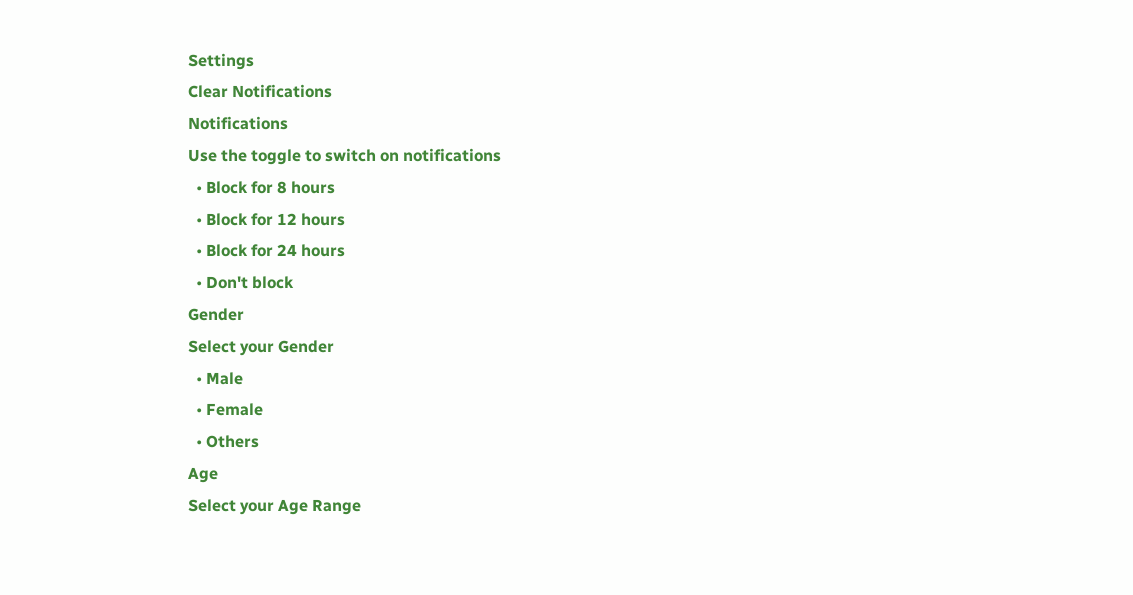Settings
Clear Notifications
Notifications
Use the toggle to switch on notifications
  • Block for 8 hours
  • Block for 12 hours
  • Block for 24 hours
  • Don't block
Gender
Select your Gender
  • Male
  • Female
  • Others
Age
Select your Age Range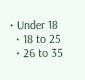• Under 18
  • 18 to 25
  • 26 to 35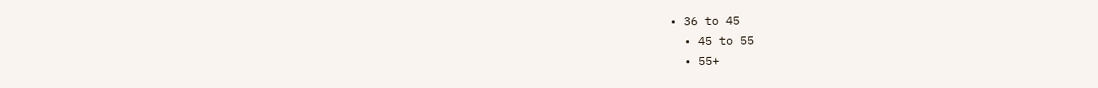• 36 to 45
  • 45 to 55
  • 55+